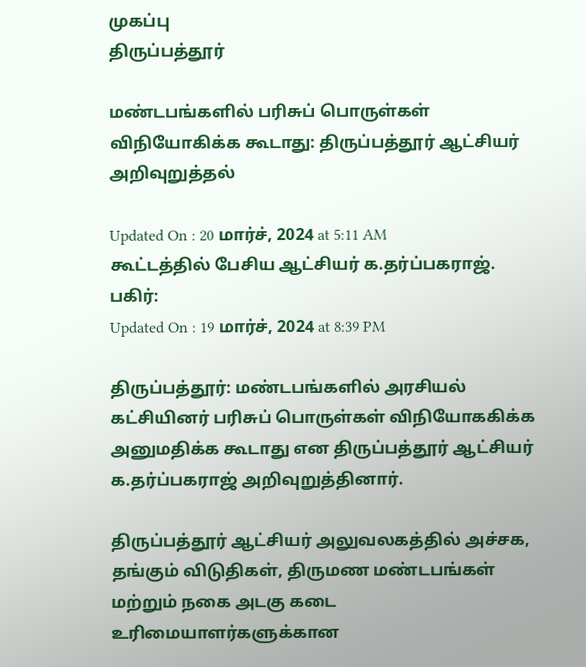முகப்பு
திருப்பத்தூர்

மண்டபங்களில் பரிசுப் பொருள்கள் விநியோகிக்க கூடாது: திருப்பத்தூர் ஆட்சியர் அறிவுறுத்தல்

Updated On : 20 மார்ச், 2024 at 5:11 AM
கூட்டத்தில் பேசிய ஆட்சியர் க.தர்ப்பகராஜ்.
பகிர்:
Updated On : 19 மார்ச், 2024 at 8:39 PM

திருப்பத்தூர்: மண்டபங்களில் அரசியல் கட்சியினர் பரிசுப் பொருள்கள் விநியோககிக்க அனுமதிக்க கூடாது என திருப்பத்தூர் ஆட்சியர் க.தர்ப்பகராஜ் அறிவுறுத்தினார்.

திருப்பத்தூர் ஆட்சியர் அலுவலகத்தில் அச்சக, தங்கும் விடுதிகள், திருமண மண்டபங்கள் மற்றும் நகை அடகு கடை உரிமையாளர்களுக்கான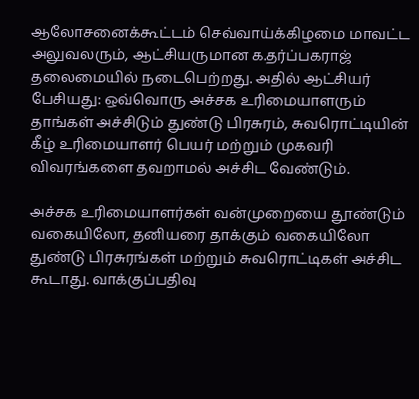ஆலோசனைக்கூட்டம் செவ்வாய்க்கிழமை மாவட்ட அலுவலரும், ஆட்சியருமான க.தர்ப்பகராஜ் தலைமையில் நடைபெற்றது. அதில் ஆட்சியர் பேசியது: ஒவ்வொரு அச்சக உரிமையாளரும் தாங்கள் அச்சிடும் துண்டு பிரசுரம், சுவரொட்டியின் கீழ் உரிமையாளர் பெயர் மற்றும் முகவரி விவரங்களை தவறாமல் அச்சிட வேண்டும்.

அச்சக உரிமையாளர்கள் வன்முறையை தூண்டும் வகையிலோ, தனியரை தாக்கும் வகையிலோ துண்டு பிரசுரங்கள் மற்றும் சுவரொட்டிகள் அச்சிட கூடாது. வாக்குப்பதிவு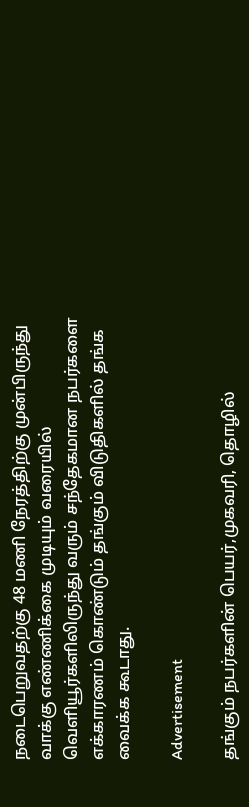நடைபெறுவதற்கு 48 மணி நேரத்திற்கு முன்பிருந்து வாக்கு எண்ணிக்கை முடியும் வரையில் வெளியூர்களிலிருந்து வரும் சந்தேகமான நபர்களை எக்காரணம் கொண்டும் தங்கும் விடுதிகளில் தங்க வைக்க கூடாது.

Advertisement

தங்கும் நபர்களின் பெயர்,முகவரி, தொழில்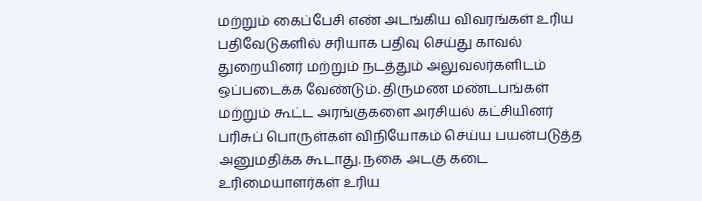மற்றும் கைப்பேசி எண் அடங்கிய விவரங்கள் உரிய பதிவேடுகளில் சரியாக பதிவு செய்து காவல் துறையினர் மற்றும் நடத்தும் அலுவலர்களிடம் ஒப்படைக்க வேண்டும். திருமண மண்டபங்கள் மற்றும் கூட்ட அரங்குகளை அரசியல் கட்சியினர் பரிசுப் பொருள்கள் விநியோகம் செய்ய பயன்படுத்த அனுமதிக்க கூடாது. நகை அடகு கடை உரிமையாளர்கள் உரிய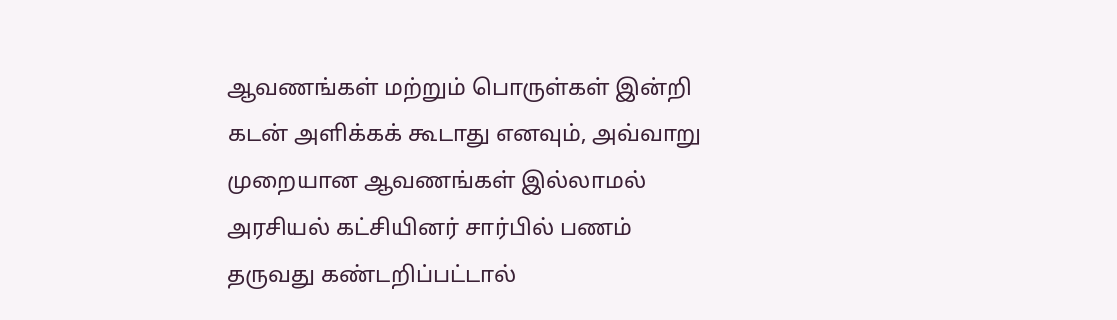ஆவணங்கள் மற்றும் பொருள்கள் இன்றி கடன் அளிக்கக் கூடாது எனவும், அவ்வாறு முறையான ஆவணங்கள் இல்லாமல் அரசியல் கட்சியினர் சார்பில் பணம் தருவது கண்டறிப்பட்டால்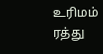உரிமம் ரத்து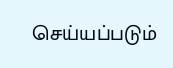செய்யப்படும்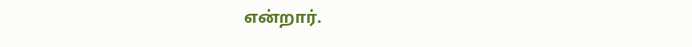என்றார்.